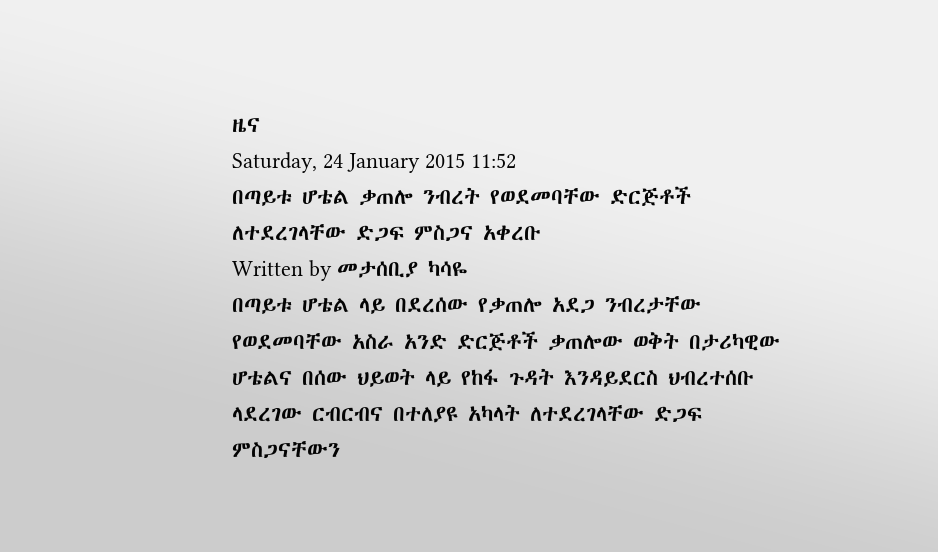ዜና
Saturday, 24 January 2015 11:52
በጣይቱ ሆቴል ቃጠሎ ንብረት የወደመባቸው ድርጅቶች ለተደረገላቸው ድጋፍ ምስጋና አቀረቡ
Written by መታሰቢያ ካሳዬ
በጣይቱ ሆቴል ላይ በደረሰው የቃጠሎ አደጋ ንብረታቸው የወደመባቸው አስራ አንድ ድርጅቶች ቃጠሎው ወቅት በታሪካዊው ሆቴልና በሰው ህይወት ላይ የከፋ ጉዳት እንዳይደርስ ህብረተሰቡ ላደረገው ርብርብና በተለያዩ አካላት ለተደረገላቸው ድጋፍ ምስጋናቸውን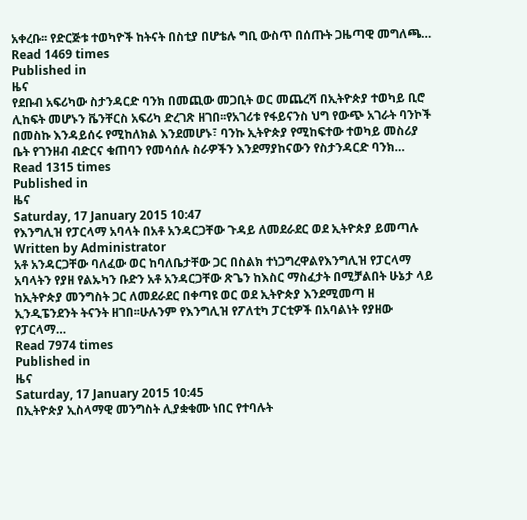አቀረቡ፡፡ የድርጅቱ ተወካዮች ከትናት በስቲያ በሆቴሉ ግቢ ውስጥ በሰጡት ጋዜጣዊ መግለጫ…
Read 1469 times
Published in
ዜና
የደቡብ አፍሪካው ስታንዳርድ ባንክ በመጪው መጋቢት ወር መጨረሻ በኢትዮጵያ ተወካይ ቢሮ ሊከፍት መሆኑን ቬንቸርስ አፍሪካ ድረገጽ ዘገበ፡፡የአገሪቱ የፋይናንስ ህግ የውጭ አገራት ባንኮች በመስኩ እንዳይሰሩ የሚከለክል እንደመሆኑ፣ ባንኩ ኢትዮጵያ የሚከፍተው ተወካይ መስሪያ ቤት የገንዘብ ብድርና ቁጠባን የመሳሰሉ ስራዎችን እንደማያከናውን የስታንዳርድ ባንክ…
Read 1315 times
Published in
ዜና
Saturday, 17 January 2015 10:47
የእንግሊዝ የፓርላማ አባላት በአቶ አንዳርጋቸው ጉዳይ ለመደራደር ወደ ኢትዮጵያ ይመጣሉ
Written by Administrator
አቶ አንዳርጋቸው ባለፈው ወር ከባለቤታቸው ጋር በስልክ ተነጋግረዋልየእንግሊዝ የፓርላማ አባላትን የያዘ የልኡካን ቡድን አቶ አንዳርጋቸው ጽጌን ከእስር ማስፈታት በሚቻልበት ሁኔታ ላይ ከኢትዮጵያ መንግስት ጋር ለመደራደር በቀጣዩ ወር ወደ ኢትዮጵያ እንደሚመጣ ዘ ኢንዲፔንደንት ትናንት ዘገበ፡፡ሁሉንም የእንግሊዝ የፖለቲካ ፓርቲዎች በአባልነት የያዘው የፓርላማ…
Read 7974 times
Published in
ዜና
Saturday, 17 January 2015 10:45
በኢትዮጵያ ኢስላማዊ መንግስት ሊያቋቁሙ ነበር የተባሉት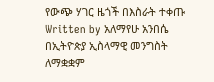የውጭ ሃገር ዜጎች በእስራት ተቀጡ
Written by አለማየሁ አንበሴ
በኢትዮጵያ ኢስላማዊ መንግስት ለማቋቋም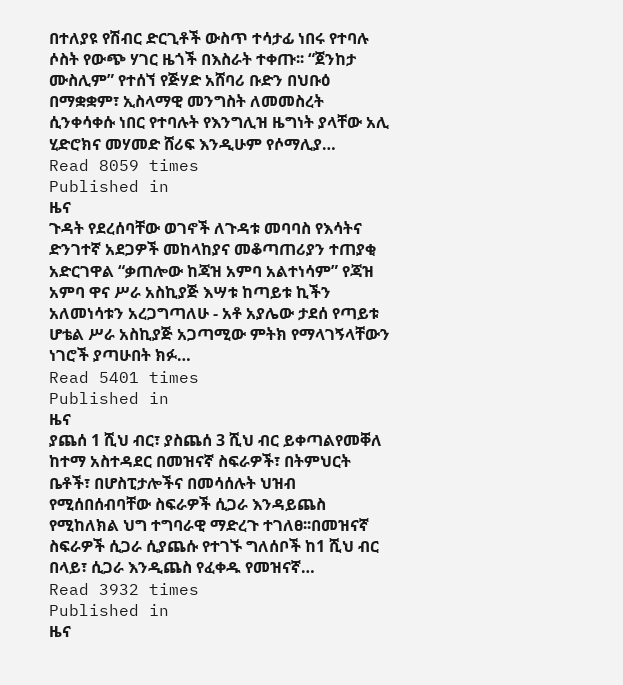በተለያዩ የሽብር ድርጊቶች ውስጥ ተሳታፊ ነበሩ የተባሉ ሶስት የውጭ ሃገር ዜጎች በእስራት ተቀጡ፡፡ “ጀንከታ ሙስሊም” የተሰኘ የጅሃድ አሸባሪ ቡድን በህቡዕ በማቋቋም፣ ኢስላማዊ መንግስት ለመመስረት ሲንቀሳቀሱ ነበር የተባሉት የእንግሊዝ ዜግነት ያላቸው አሊ ሂድሮክና መሃመድ ሸሪፍ እንዲሁም የሶማሊያ…
Read 8059 times
Published in
ዜና
ጉዳት የደረሰባቸው ወገኖች ለጉዳቱ መባባስ የእሳትና ድንገተኛ አደጋዎች መከላከያና መቆጣጠሪያን ተጠያቂ አድርገዋል “ቃጠሎው ከጃዝ አምባ አልተነሳም” የጃዝ አምባ ዋና ሥራ አስኪያጅ እሣቱ ከጣይቱ ኪችን አለመነሳቱን አረጋግጣለሁ - አቶ አያሌው ታደሰ የጣይቱ ሆቴል ሥራ አስኪያጅ አጋጣሚው ምትክ የማላገኝላቸውን ነገሮች ያጣሁበት ክፉ…
Read 5401 times
Published in
ዜና
ያጨሰ 1 ሺህ ብር፣ ያስጨሰ 3 ሺህ ብር ይቀጣልየመቐለ ከተማ አስተዳደር በመዝናኛ ስፍራዎች፣ በትምህርት ቤቶች፣ በሆስፒታሎችና በመሳሰሉት ህዝብ የሚሰበሰብባቸው ስፍራዎች ሲጋራ እንዳይጨስ የሚከለክል ህግ ተግባራዊ ማድረጉ ተገለፀ፡፡በመዝናኛ ስፍራዎች ሲጋራ ሲያጨሱ የተገኙ ግለሰቦች ከ1 ሺህ ብር በላይ፣ ሲጋራ እንዲጨስ የፈቀዱ የመዝናኛ…
Read 3932 times
Published in
ዜና